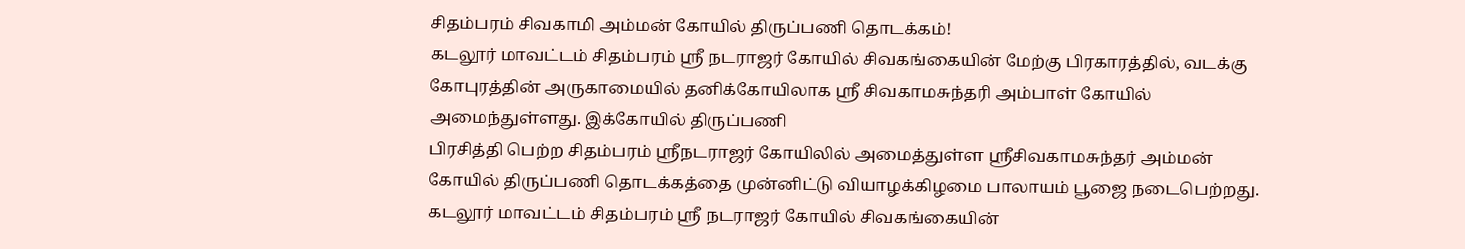சிதம்பரம் சிவகாமி அம்மன் கோயில் திருப்பணி தொடக்கம்!
கடலூர் மாவட்டம் சிதம்பரம் ஸ்ரீ நடராஜர் கோயில் சிவகங்கையின் மேற்கு பிரகாரத்தில், வடக்கு கோபுரத்தின் அருகாமையில் தனிக்கோயிலாக ஸ்ரீ சிவகாமசுந்தரி அம்பாள் கோயில் அமைந்துள்ளது. இக்கோயில் திருப்பணி
பிரசித்தி பெற்ற சிதம்பரம் ஸ்ரீநடராஜர் கோயிலில் அமைத்துள்ள ஸ்ரீசிவகாமசுந்தர் அம்மன் கோயில் திருப்பணி தொடக்கத்தை முன்னிட்டு வியாழக்கிழமை பாலாயம் பூஜை நடைபெற்றது.
கடலூர் மாவட்டம் சிதம்பரம் ஸ்ரீ நடராஜர் கோயில் சிவகங்கையின்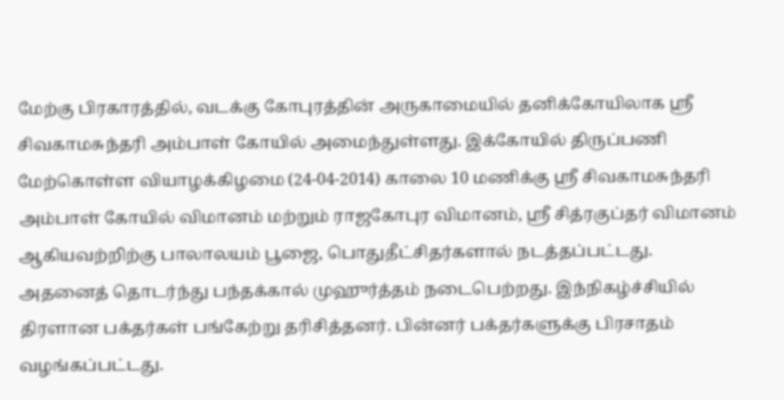மேற்கு பிரகாரத்தில், வடக்கு கோபுரத்தின் அருகாமையில் தனிக்கோயிலாக ஸ்ரீ சிவகாமசுந்தரி அம்பாள் கோயில் அமைந்துள்ளது. இக்கோயில் திருப்பணி மேற்கொள்ள வியாழக்கிழமை (24-04-2014) காலை 10 மணிக்கு ஸ்ரீ சிவகாமசுந்தரி அம்பாள் கோயில் விமானம் மற்றும் ராஜகோபுர விமானம், ஸ்ரீ சித்ரகுப்தர் விமானம் ஆகியவற்றிற்கு பாலாலயம் பூஜை, பொதுதீட்சிதர்களால் நடத்தப்பட்டது. அதனைத் தொடர்ந்து பந்தக்கால் முஹுர்த்தம் நடைபெற்றது. இந்நிகழ்ச்சியில் திரளான பக்தர்கள் பங்கேற்று தரிசித்தனர். பின்னர் பக்தர்களுக்கு பிரசாதம் வழங்கப்பட்டது.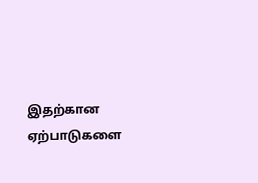இதற்கான ஏற்பாடுகளை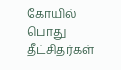கோயில் பொது தீட்சிதர்கள்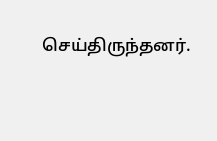செய்திருந்தனர்.